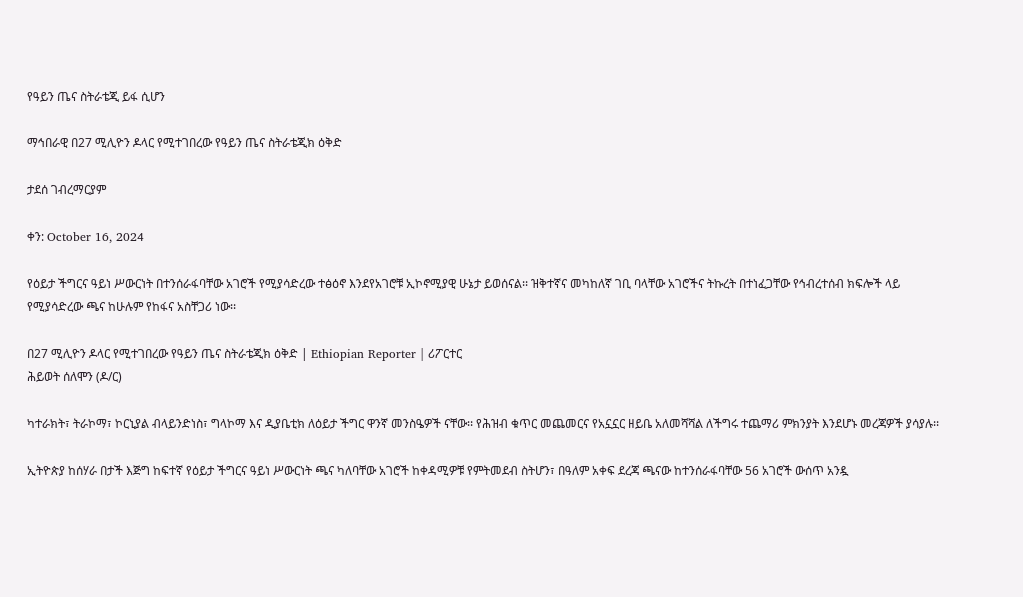የዓይን ጤና ስትራቴጂ ይፋ ሲሆን

ማኅበራዊ በ27 ሚሊዮን ዶላር የሚተገበረው የዓይን ጤና ስትራቴጂክ ዕቅድ

ታደሰ ገብረማርያም

ቀን: October 16, 2024

የዕይታ ችግርና ዓይነ ሥውርነት በተንሰራፋባቸው አገሮች የሚያሳድረው ተፅዕኖ እንደየአገሮቹ ኢኮኖሚያዊ ሁኔታ ይወሰናል፡፡ ዝቅተኛና መካከለኛ ገቢ ባላቸው አገሮችና ትኩረት በተነፈጋቸው የኅብረተሰብ ክፍሎች ላይ የሚያሳድረው ጫና ከሁሉም የከፋና አስቸጋሪ ነው፡፡

በ27 ሚሊዮን ዶላር የሚተገበረው የዓይን ጤና ስትራቴጂክ ዕቅድ | Ethiopian Reporter | ሪፖርተር
ሕይወት ሰለሞን (ዶ/ር)

ካተራክት፣ ትራኮማ፣ ኮርኒያል ብላይንድነስ፣ ግላኮማ እና ዲያቤቲክ ለዕይታ ችግር ዋንኛ መንስዔዎች ናቸው፡፡ የሕዝብ ቁጥር መጨመርና የአኗኗር ዘይቤ አለመሻሻል ለችግሩ ተጨማሪ ምክንያት እንደሆኑ መረጃዎች ያሳያሉ፡፡

ኢትዮጵያ ከሰሃራ በታች እጅግ ከፍተኛ የዕይታ ችግርና ዓይነ ሥውርነት ጫና ካለባቸው አገሮች ከቀዳሚዎቹ የምትመደብ ስትሆን፣ በዓለም አቀፍ ደረጃ ጫናው ከተንሰራፋባቸው 56 አገሮች ውሰጥ አንዷ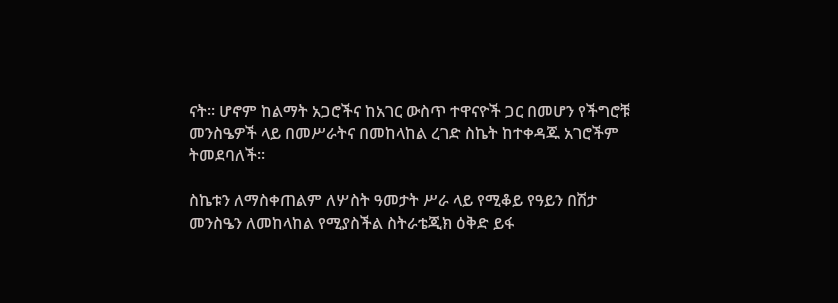ናት፡፡ ሆኖም ከልማት አጋሮችና ከአገር ውስጥ ተዋናዮች ጋር በመሆን የችግሮቹ መንስዔዎች ላይ በመሥራትና በመከላከል ረገድ ስኬት ከተቀዳጁ አገሮችም ትመደባለች፡፡

ስኬቱን ለማስቀጠልም ለሦስት ዓመታት ሥራ ላይ የሚቆይ የዓይን በሽታ መንስዔን ለመከላከል የሚያስችል ስትራቴጂክ ዕቅድ ይፋ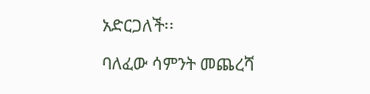አድርጋለች፡፡

ባለፈው ሳምንት መጨረሻ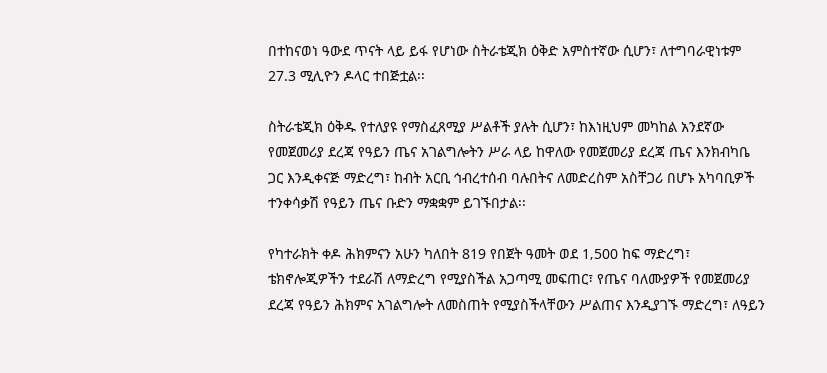በተከናወነ ዓውደ ጥናት ላይ ይፋ የሆነው ስትራቴጂክ ዕቅድ አምስተኛው ሲሆን፣ ለተግባራዊነቱም 27.3 ሚሊዮን ዶላር ተበጅቷል፡፡

ስትራቴጂክ ዕቅዱ የተለያዩ የማስፈጸሚያ ሥልቶች ያሉት ሲሆን፣ ከእነዚህም መካከል አንደኛው የመጀመሪያ ደረጃ የዓይን ጤና አገልግሎትን ሥራ ላይ ከዋለው የመጀመሪያ ደረጃ ጤና እንክብካቤ ጋር እንዲቀናጅ ማድረግ፣ ከብት አርቢ ኅብረተሰብ ባሉበትና ለመድረስም አስቸጋሪ በሆኑ አካባቢዎች ተንቀሳቃሽ የዓይን ጤና ቡድን ማቋቋም ይገኙበታል፡፡

የካተራክት ቀዶ ሕክምናን አሁን ካለበት 819 የበጀት ዓመት ወደ 1‚500 ከፍ ማድረግ፣ ቴክኖሎጂዎችን ተደራሽ ለማድረግ የሚያስችል አጋጣሚ መፍጠር፣ የጤና ባለሙያዎች የመጀመሪያ ደረጃ የዓይን ሕክምና አገልግሎት ለመስጠት የሚያስችላቸውን ሥልጠና እንዲያገኙ ማድረግ፣ ለዓይን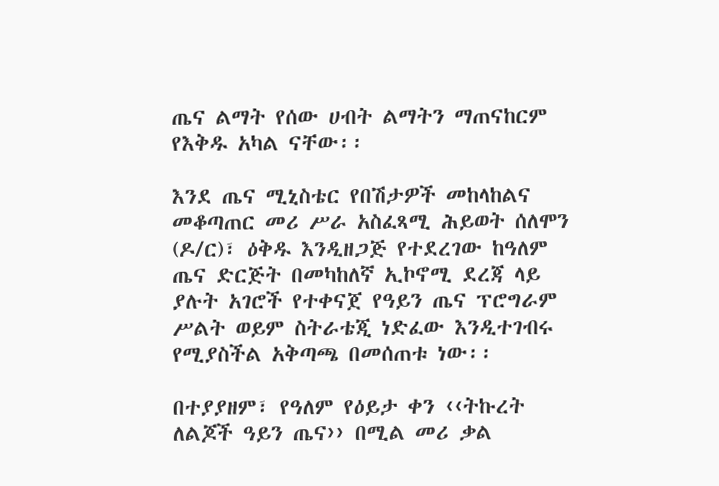ጤና ልማት የሰው ሀብት ልማትን ማጠናከርም የእቅዱ አካል ናቸው፡፡

እንደ ጤና ሚኒስቴር የበሽታዎች መከላከልና መቆጣጠር መሪ ሥራ አስፈጻሚ ሕይወት ሰለሞን (ዶ/ር)፣ ዕቅዱ እንዲዘጋጅ የተደረገው ከዓለም ጤና ድርጅት በመካከለኛ ኢኮኖሚ ደረጃ ላይ ያሉት አገሮች የተቀናጀ የዓይን ጤና ፕሮግራም ሥልት ወይም ስትራቴጂ ነድፈው እንዲተገብሩ የሚያስችል አቅጣጫ በመሰጠቱ ነው፡፡

በተያያዘም፣ የዓለም የዕይታ ቀን ‹‹ትኩረት ለልጆች ዓይን ጤና›› በሚል መሪ ቃል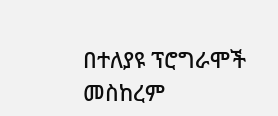በተለያዩ ፕሮግራሞች መስከረም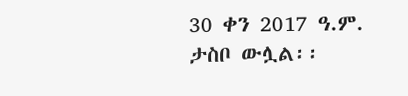30 ቀን 2017 ዓ.ም. ታስቦ ውሏል፡፡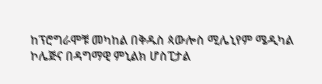ከፕሮግራሞቹ መካከል በቅዱስ ጳውሎስ ሚሌኒየም ሜዲካል ኮሌጅና በዳግማዊ ምኒልክ ሆስፒታል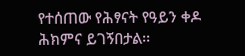የተሰጠው የሕፃናት የዓይን ቀዶ ሕክምና ይገኝበታል፡፡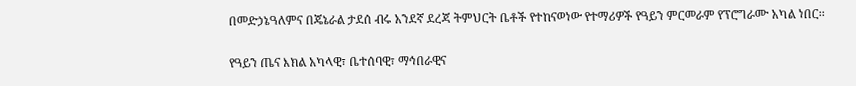በመድኃኔዓለምና በጄኔራል ታደሰ ብሩ አንደኛ ደረጃ ትምህርት ቤቶች የተከናወነው የተማሪዎች የዓይን ምርመራም የፕሮግራሙ አካል ነበር፡፡

የዓይን ጤና እክል አካላዊ፣ ቤተሰባዊ፣ ማኅበራዊና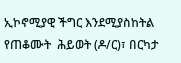ኢኮኖሚያዊ ችግር እንደሚያስከትል የጠቆሙት  ሕይወት (ዶ/ር)፣ በርካታ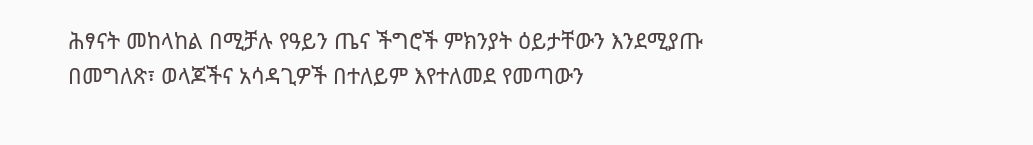ሕፃናት መከላከል በሚቻሉ የዓይን ጤና ችግሮች ምክንያት ዕይታቸውን እንደሚያጡ በመግለጽ፣ ወላጆችና አሳዳጊዎች በተለይም እየተለመደ የመጣውን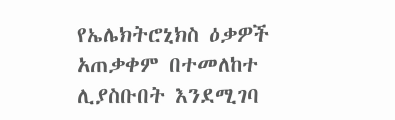የኤሌክትሮኒክስ ዕቃዎች አጠቃቀም በተመለከተ ሊያስቡበት እንደሚገባ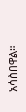አሳስበዋል።